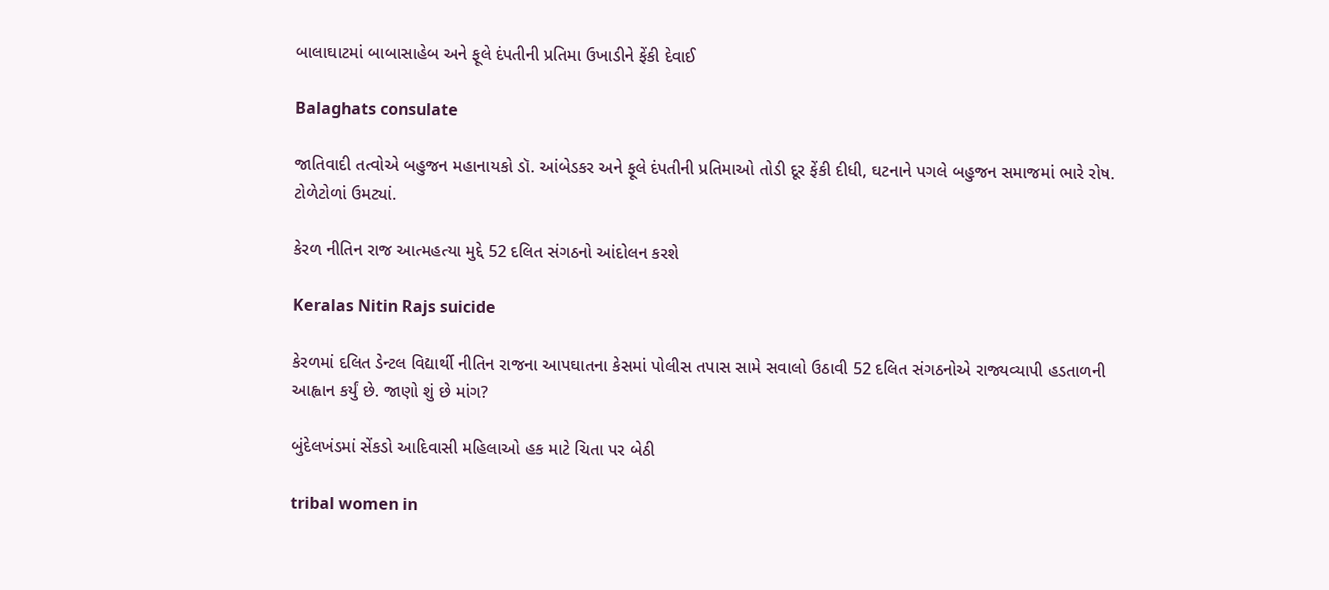બાલાઘાટમાં બાબાસાહેબ અને ફૂલે દંપતીની પ્રતિમા ઉખાડીને ફેંકી દેવાઈ

Balaghats consulate

જાતિવાદી તત્વોએ બહુજન મહાનાયકો ડૉ. આંબેડકર અને ફૂલે દંપતીની પ્રતિમાઓ તોડી દૂર ફેંકી દીધી, ઘટનાને પગલે બહુજન સમાજમાં ભારે રોષ. ટોળેટોળાં ઉમટ્યાં.

કેરળ નીતિન રાજ આત્મહત્યા મુદ્દે 52 દલિત સંગઠનો આંદોલન કરશે

Keralas Nitin Rajs suicide

કેરળમાં દલિત ડેન્ટલ વિદ્યાર્થી નીતિન રાજના આપઘાતના કેસમાં પોલીસ તપાસ સામે સવાલો ઉઠાવી 52 દલિત સંગઠનોએ રાજ્યવ્યાપી હડતાળની આહ્વાન કર્યું છે. જાણો શું છે માંગ?

બુંદેલખંડમાં સેંકડો આદિવાસી મહિલાઓ હક માટે ચિતા પર બેઠી

tribal women in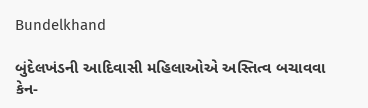Bundelkhand

બુંદેલખંડની આદિવાસી મહિલાઓએ અસ્તિત્વ બચાવવા કેન-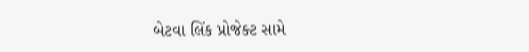બેટવા લિંક પ્રોજેક્ટ સામે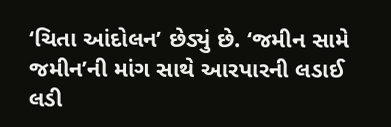‘ચિતા આંદોલન’ છેડ્યું છે. ‘જમીન સામે જમીન’ની માંગ સાથે આરપારની લડાઈ લડી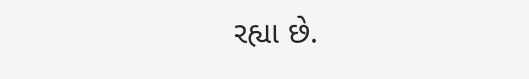રહ્યા છે.